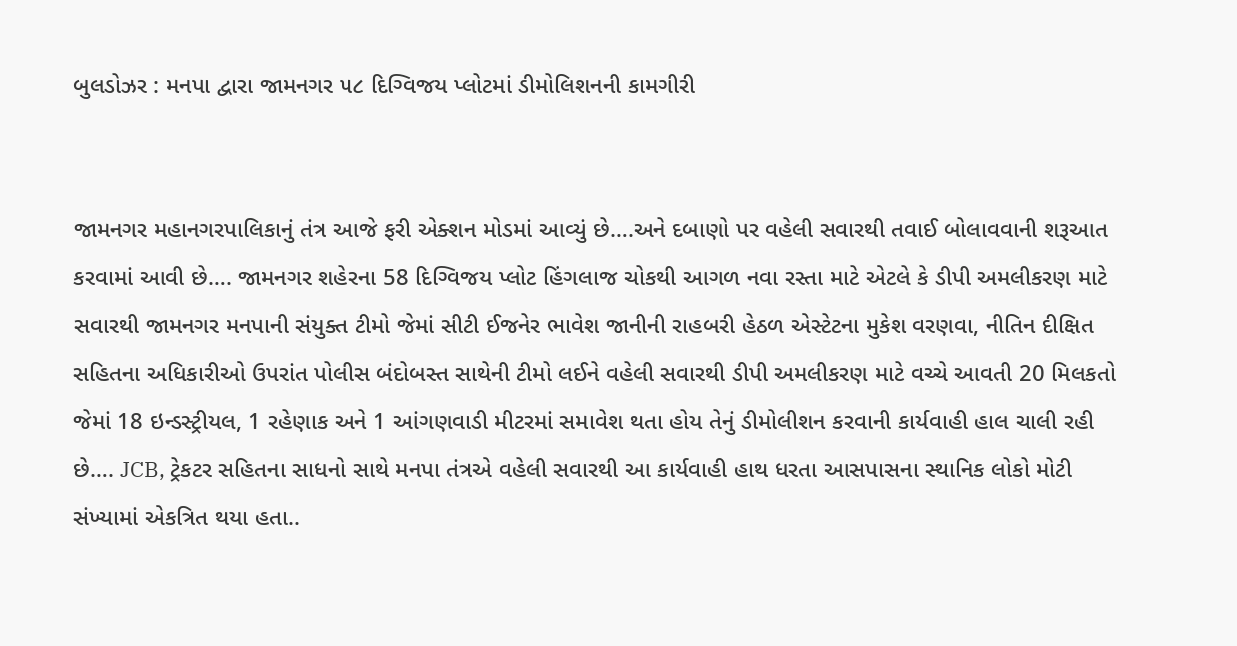બુલડોઝર : મનપા દ્વારા જામનગર ૫૮ દિગ્વિજય પ્લોટમાં ડીમોલિશનની કામગીરી


જામનગર મહાનગરપાલિકાનું તંત્ર આજે ફરી એક્શન મોડમાં આવ્યું છે….અને દબાણો પર વહેલી સવારથી તવાઈ બોલાવવાની શરૂઆત કરવામાં આવી છે…. જામનગર શહેરના 58 દિગ્વિજય પ્લોટ હિંગલાજ ચોકથી આગળ નવા રસ્તા માટે એટલે કે ડીપી અમલીકરણ માટે સવારથી જામનગર મનપાની સંયુક્ત ટીમો જેમાં સીટી ઈજનેર ભાવેશ જાનીની રાહબરી હેઠળ એસ્ટેટના મુકેશ વરણવા, નીતિન દીક્ષિત સહિતના અધિકારીઓ ઉપરાંત પોલીસ બંદોબસ્ત સાથેની ટીમો લઈને વહેલી સવારથી ડીપી અમલીકરણ માટે વચ્ચે આવતી 20 મિલકતો જેમાં 18 ઇન્ડસ્ટ્રીયલ, 1 રહેણાક અને 1 આંગણવાડી મીટરમાં સમાવેશ થતા હોય તેનું ડીમોલીશન કરવાની કાર્યવાહી હાલ ચાલી રહી છે…. JCB, ટ્રેકટર સહિતના સાધનો સાથે મનપા તંત્રએ વહેલી સવારથી આ કાર્યવાહી હાથ ધરતા આસપાસના સ્થાનિક લોકો મોટી સંખ્યામાં એકત્રિત થયા હતા..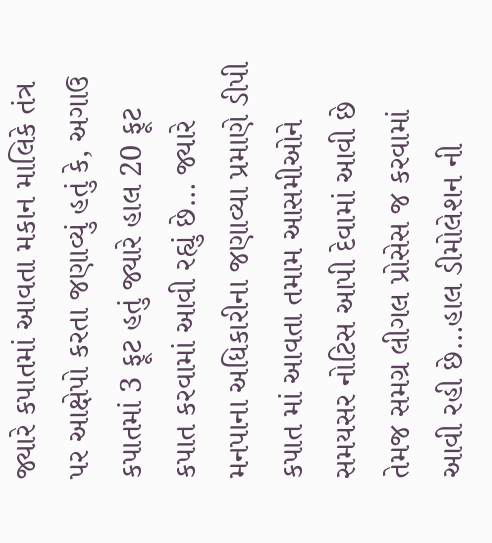જ્યારે કપાતમાં આવતા મકાન માલિકે તંત્ર પર આક્ષેપો કરતા જણાવ્યું હતું કે, અગાઉ કપાતમાં 3 ફૂટ હતું જ્યારે હાલ 20 ફૂટ કપાત કરવામાં આવી રહ્યું છે… જ્યારે મનપાના અધિકારીના જણાવ્યા પ્રમાણે ડીપી કપાત માં આવતા તમામ આસમીઓને સમયસર નોટિસ આપી દેવામાં આવી છે તેમજ સમગ્ર લીગલ પ્રોસેસ જ કરવામાં આવી રહી છે…હાલ ડીમોલેશન ની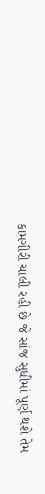કામગીરી ચાલી રહી છે જે સાંજ સુધીમાં પૂર્ણ થશે તેમ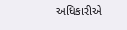અધિકારીએ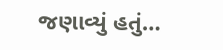જણાવ્યું હતું…